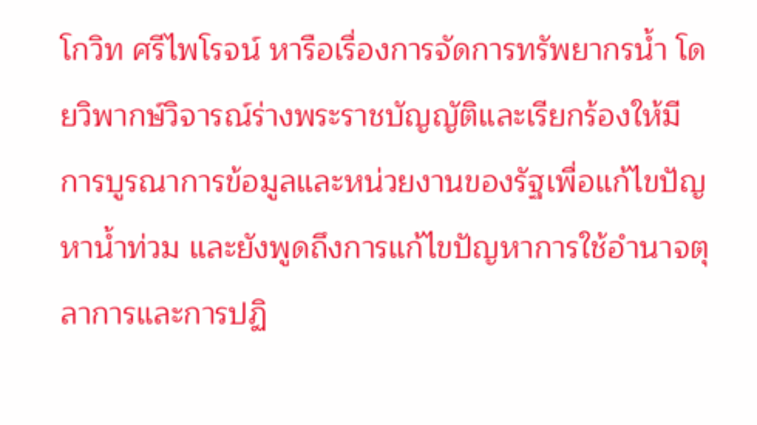โกวิท ศรีไพโรจน์ หารือเรื่องการจัดการทรัพยากรน้ำ โดยวิพากษ์วิจารณ์ร่างพระราชบัญญัติและเรียกร้องให้มีการบูรณาการข้อมูลและหน่วยงานของรัฐเพื่อแก้ไขปัญหาน้ำท่วม และยังพูดถึงการแก้ไขปัญหาการใช้อำนาจตุลาการและการปฏิ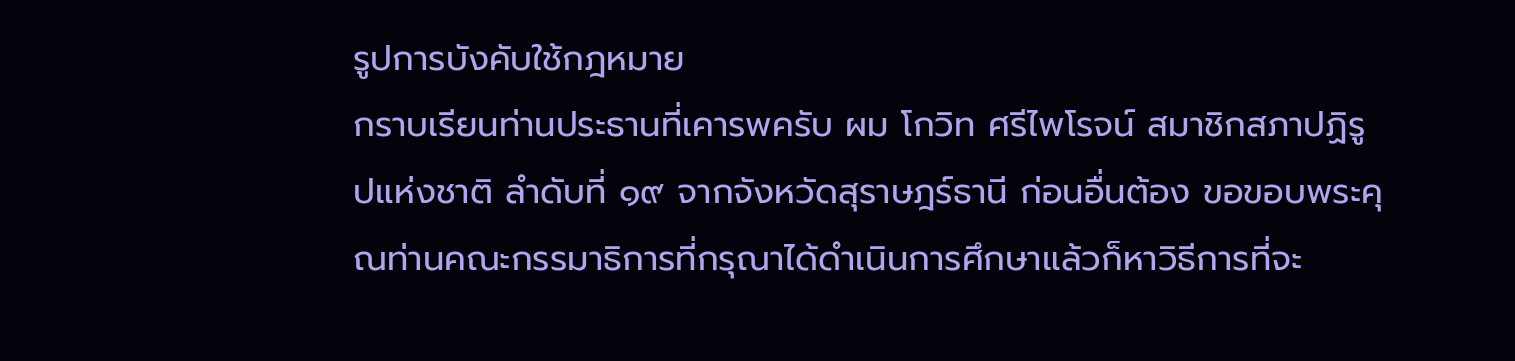รูปการบังคับใช้กฎหมาย
กราบเรียนท่านประธานที่เคารพครับ ผม โกวิท ศรีไพโรจน์ สมาชิกสภาปฏิรูปแห่งชาติ ลําดับที่ ๑๙ จากจังหวัดสุราษฎร์ธานี ก่อนอื่นต้อง ขอขอบพระคุณท่านคณะกรรมาธิการที่กรุณาได้ดําเนินการศึกษาแล้วก็หาวิธีการที่จะ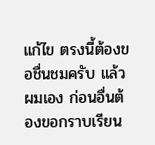แก้ไข ตรงนี้ต้องขอชื่นชมครับ แล้วผมเอง ก่อนอื่นต้องขอกราบเรียน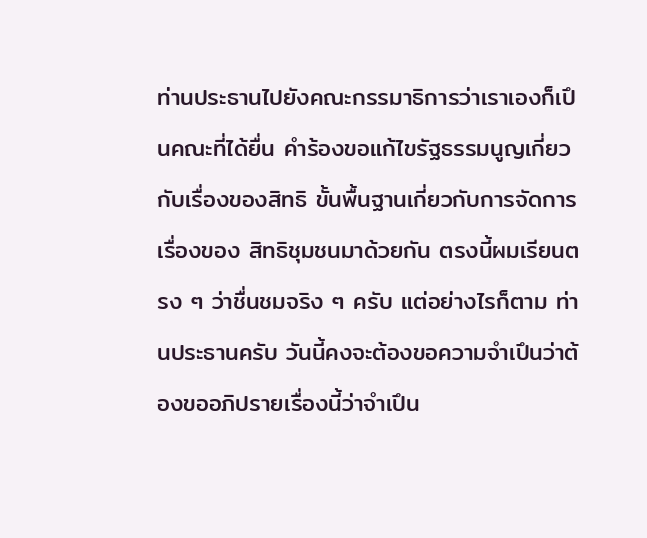ท่านประธานไปยังคณะกรรมาธิการว่าเราเองก็เปึนคณะที่ได้ยื่น คําร้องขอแก้ไขรัฐธรรมนูญเกี่ยวกับเรื่องของสิทธิ ขั้นพื้นฐานเกี่ยวกับการจัดการเรื่องของ สิทธิชุมชนมาด้วยกัน ตรงนี้ผมเรียนตรง ๆ ว่าชื่นชมจริง ๆ ครับ แต่อย่างไรก็ตาม ท่านประธานครับ วันนี้คงจะต้องขอความจําเปึนว่าต้องขออภิปรายเรื่องนี้ว่าจําเปึน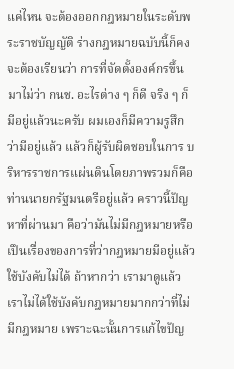แค่ไหน จะต้องออกกฎหมายในระดับพระราชบัญญัติ ร่างกฎหมายฉบับนี้ก็คงจะต้องเรียนว่า การที่จัดตั้งองค์กรขึ้นมาไม่ว่า กนช. อะไรต่าง ๆ ก็ดี จริง ๆ ก็มีอยู่แล้วนะครับ ผมเองก็มีความรูสึกว่ามีอยู่แล้ว แล้วก็ผู้รับผิดชอบในการ บริหารราชการแผ่นดินโดยภาพรวมก็คือท่านนายกรัฐมนตรีอยู่แล้ว คราวนี้ปัญหาที่ผ่านมา คือว่ามันไม่มีกฎหมายหรือเปึนเรื่องของการที่ว่ากฎหมายมีอยู่แล้วใช้บังคับไม่ได้ ถ้าหากว่า เรามาดูแล้วเราไม่ได้ใช้บังคับกฎหมายมากกว่าที่ไม่มีกฎหมาย เพราะฉะนั้นการแก้ไขปัญ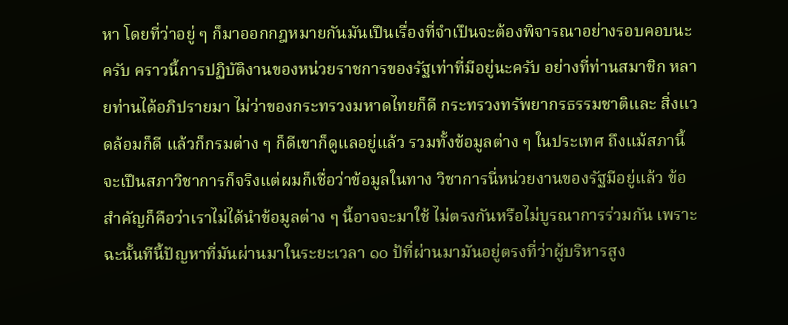หา โดยที่ว่าอยู่ ๆ ก็มาออกกฎหมายกันมันเปึนเรื่องที่จําเปึนจะต้องพิจารณาอย่างรอบคอบนะครับ คราวนี้การปฏิบัติงานของหน่วยราชการของรัฐเท่าที่มีอยู่นะครับ อย่างที่ท่านสมาชิก หลายท่านได้อภิปรายมา ไม่ว่าของกระทรวงมหาดไทยก็ดี กระทรวงทรัพยากรธรรมชาติและ สิ่งแวดล้อมก็ดี แล้วก็กรมต่าง ๆ ก็ดีเขาก็ดูแลอยู่แล้ว รวมทั้งข้อมูลต่าง ๆ ในประเทศ ถึงแม้สภานี้จะเปึนสภาวิชาการก็จริงแต่ผมก็เชื่อว่าข้อมูลในทาง วิชาการนี่หน่วยงานของรัฐมีอยู่แล้ว ข้อสําคัญก็คือว่าเราไม่ได้นําข้อมูลต่าง ๆ นี้อาจจะมาใช้ ไม่ตรงกันหรือไม่บูรณาการร่วมกัน เพราะฉะนั้นทีนี้ปัญหาที่มันผ่านมาในระยะเวลา ๑๐ ป้ที่ผ่านมามันอยู่ตรงที่ว่าผู้บริหารสูง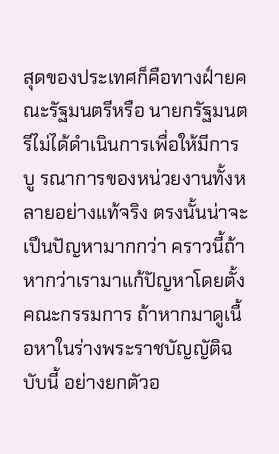สุดของประเทศก็คือทางฝ์ายคณะรัฐมนตรีหรือ นายกรัฐมนตรีไม่ได้ดําเนินการเพื่อให้มีการบู รณาการของหน่วยงานทั้งหลายอย่างแท้จริง ตรงนั้นน่าจะเปึนปัญหามากกว่า คราวนี้ถ้าหากว่าเรามาแก้ปัญหาโดยตั้งคณะกรรมการ ถ้าหากมาดูเนื้อหาในร่างพระราชบัญญัติฉบับนี้ อย่างยกตัวอ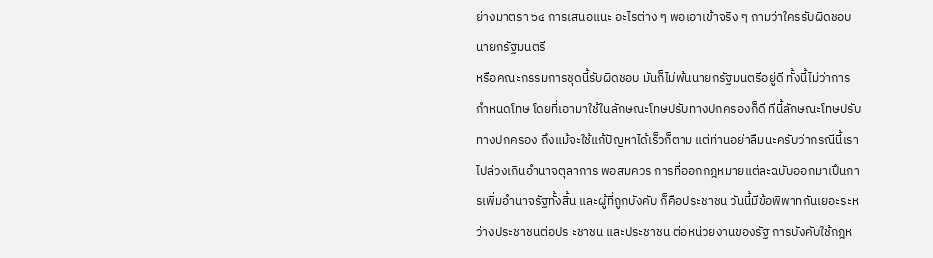ย่างมาตรา ๖๔ การเสนอแนะ อะไรต่าง ๆ พอเอาเข้าจริง ๆ ถามว่าใครรับผิดชอบ นายกรัฐมนตรี
หรือคณะกรรมการชุดนี้รับผิดชอบ มันก็ไม่พ้นนายกรัฐมนตรีอยู่ดี ทั้งนี้ไม่ว่าการกําหนดโทษ โดยที่เอามาใช้ในลักษณะโทษปรับทางปกครองก็ดี ทีนี้ลักษณะโทษปรับทางปกครอง ถึงแม้จะใช้แก้ปัญหาได้เร็วก็ตาม แต่ท่านอย่าลืมนะครับว่ากรณีนี้เราไปล่วงเกินอํานาจตุลาการ พอสมควร การที่ออกกฎหมายแต่ละฉบับออกมาเปึนการเพิ่มอํานาจรัฐทั้งสิ้น และผู้ที่ถูกบังคับ ก็คือประชาชน วันนี้มีข้อพิพาทกันเยอะระหว่างประชาชนต่อปร ะชาชน และประชาชน ต่อหน่วยงานของรัฐ การบังคับใช้กฎห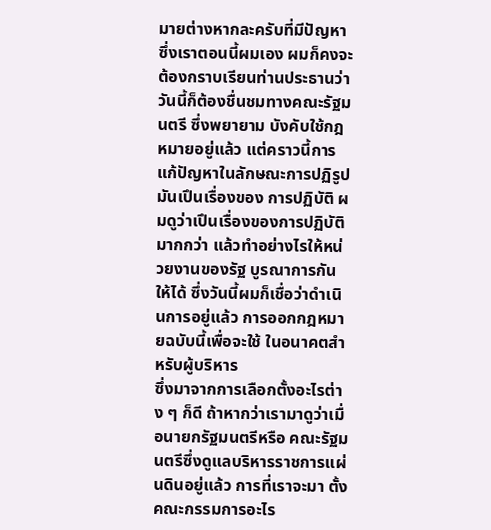มายต่างหากละครับที่มีปัญหา ซึ่งเราตอนนี้ผมเอง ผมก็คงจะต้องกราบเรียนท่านประธานว่าวันนี้ก็ต้องชื่นชมทางคณะรัฐมนตรี ซึ่งพยายาม บังคับใช้กฎหมายอยู่แล้ว แต่คราวนี้การแก้ปัญหาในลักษณะการปฏิรูปมันเปึนเรื่องของ การปฏิบัติ ผมดูว่าเปึนเรื่องของการปฏิบัติมากกว่า แล้วทําอย่างไรให้หน่วยงานของรัฐ บูรณาการกันให้ได้ ซึ่งวันนี้ผมก็เชื่อว่าดําเนินการอยู่แล้ว การออกกฎหมายฉบับนี้เพื่อจะใช้ ในอนาคตสําหรับผู้บริหาร
ซึ่งมาจากการเลือกตั้งอะไรต่าง ๆ ก็ดี ถ้าหากว่าเรามาดูว่าเมื่อนายกรัฐมนตรีหรือ คณะรัฐมนตรีซึ่งดูแลบริหารราชการแผ่นดินอยู่แล้ว การที่เราจะมา ตั้งคณะกรรมการอะไร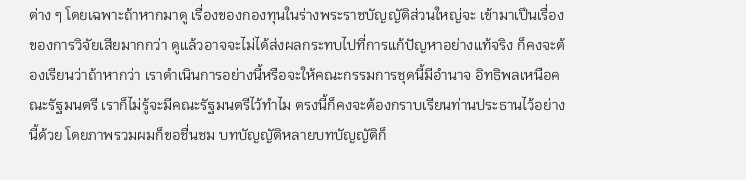ต่าง ๆ โดยเฉพาะถ้าหากมาดู เรื่องของกองทุนในร่างพระราชบัญญัติส่วนใหญ่จะ เข้ามาเปึนเรื่องของการวิจัยเสียมากกว่า ดูแล้วอาจจะไม่ได้ส่งผลกระทบไปที่การแก้ปัญหาอย่างแท้จริง ก็คงจะต้องเรียนว่าถ้าหากว่า เราดําเนินการอย่างนี้หรือจะให้คณะกรรมการชุดนี้มีอํานาจ อิทธิพลเหนือคณะรัฐมนตรี เราก็ไม่รู้จะมีคณะรัฐมนตรีไว้ทําไม ตรงนี้ก็คงจะต้องกราบเรียนท่านประธานไว้อย่างนี้ด้วย โดยภาพรวมผมก็ขอชื่นชม บทบัญญัติหลายบทบัญญัติก็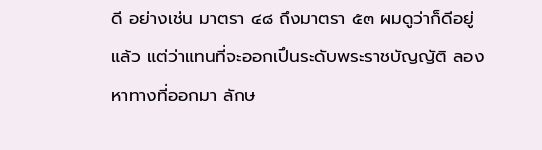ดี อย่างเช่น มาตรา ๔๘ ถึงมาตรา ๕๓ ผมดูว่าก็ดีอยู่แล้ว แต่ว่าแทนที่จะออกเปึนระดับพระราชบัญญัติ ลองหาทางที่ออกมา ลักษ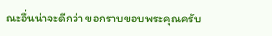ณะอื่นน่าจะดีกว่า ขอกราบขอบพระคุณครับ